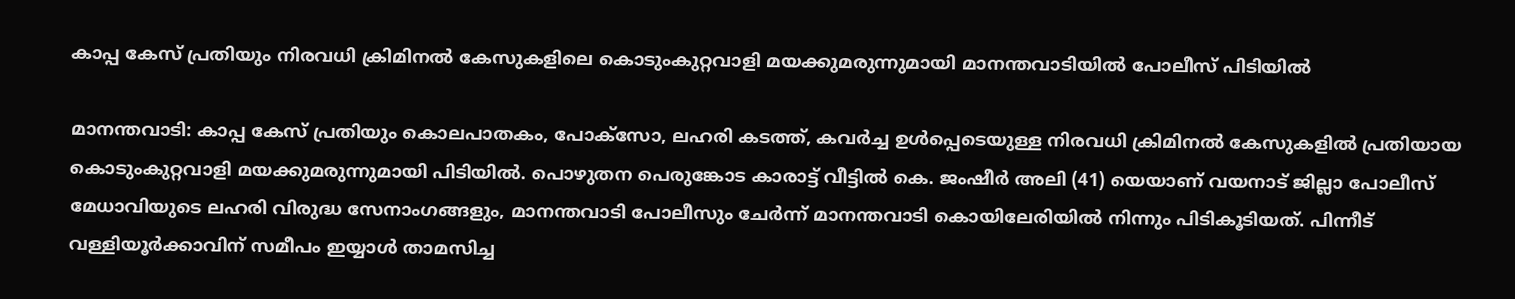കാപ്പ കേസ് പ്രതിയും നിരവധി ക്രിമിനൽ കേസുകളിലെ കൊടുംകുറ്റവാളി മയക്കുമരുന്നുമായി മാനന്തവാടിയിൽ പോലീസ് പിടിയിൽ

മാനന്തവാടി: കാപ്പ കേസ് പ്രതിയും കൊലപാതകം, പോക്സോ, ലഹരി കടത്ത്, കവർച്ച ഉൾപ്പെടെയുള്ള നിരവധി ക്രിമിനൽ കേസുകളിൽ പ്രതിയായ കൊടുംകുറ്റവാളി മയക്കുമരുന്നുമായി പിടിയിൽ. പൊഴുതന പെരുങ്കോട കാരാട്ട് വീട്ടിൽ കെ. ജംഷീർ അലി (41) യെയാണ് വയനാട് ജില്ലാ പോലീസ് മേധാവിയുടെ ലഹരി വിരുദ്ധ സേനാംഗങ്ങളും, മാനന്തവാടി പോലീസും ചേർന്ന് മാനന്തവാടി കൊയിലേരിയിൽ നിന്നും പിടികൂടിയത്. പിന്നീട് വള്ളിയൂർക്കാവിന് സമീപം ഇയ്യാൾ താമസിച്ച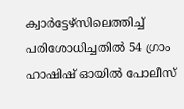ക്വാർട്ടേഴ്‌സിലെത്തിച്ച് പരിശോധിച്ചതിൽ 54 ഗ്രാം ഹാഷിഷ് ഓയിൽ പോലീസ്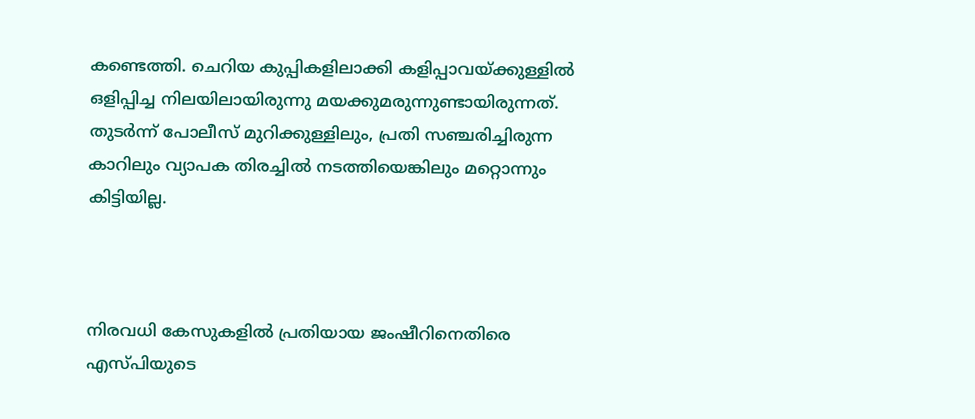കണ്ടെത്തി. ചെറിയ കുപ്പികളിലാക്കി കളിപ്പാവയ്ക്കുള്ളിൽ ഒളിപ്പിച്ച നിലയിലായിരുന്നു മയക്കുമരുന്നുണ്ടായിരുന്നത്. തുടർന്ന് പോലീസ് മുറിക്കുള്ളിലും, പ്രതി സഞ്ചരിച്ചിരുന്ന കാറിലും വ്യാപക തിരച്ചിൽ നടത്തിയെങ്കിലും മറ്റൊന്നും കിട്ടിയില്ല.



നിരവധി കേസുകളിൽ പ്രതിയായ ജംഷീറിനെതിരെ എസ്‌പിയുടെ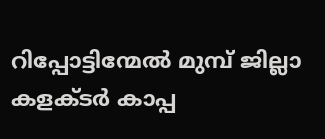റിപ്പോട്ടിന്മേൽ മുമ്പ് ജില്ലാ കളക്‌ടർ കാപ്പ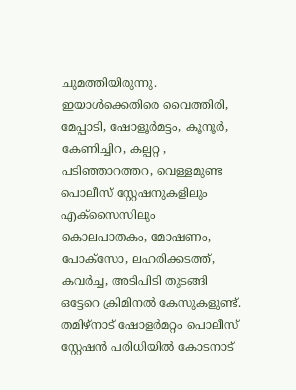ചുമത്തിയിരുന്നു. ഇയാൾക്കെതിരെ വൈത്തിരി, മേപ്പാടി, ഷോളൂർമട്ടം, കൂനൂർ, കേണിച്ചിറ, കല്പറ്റ , പടിഞ്ഞാറത്തറ, വെള്ളമുണ്ട പൊലീസ് ‌സ്റ്റേഷനുകളിലും എക്സൈസിലും കൊലപാതകം, മോഷണം, പോക്സോ, ലഹരിക്കടത്ത്, കവർച്ച, അടിപിടി തുടങ്ങി ഒട്ടേറെ ക്രിമിനൽ കേസുകളുണ്ട്. തമിഴ്‌നാട് ഷോളർമറ്റം പൊലീസ് സ്റ്റേഷൻ പരിധിയിൽ കോടനാട്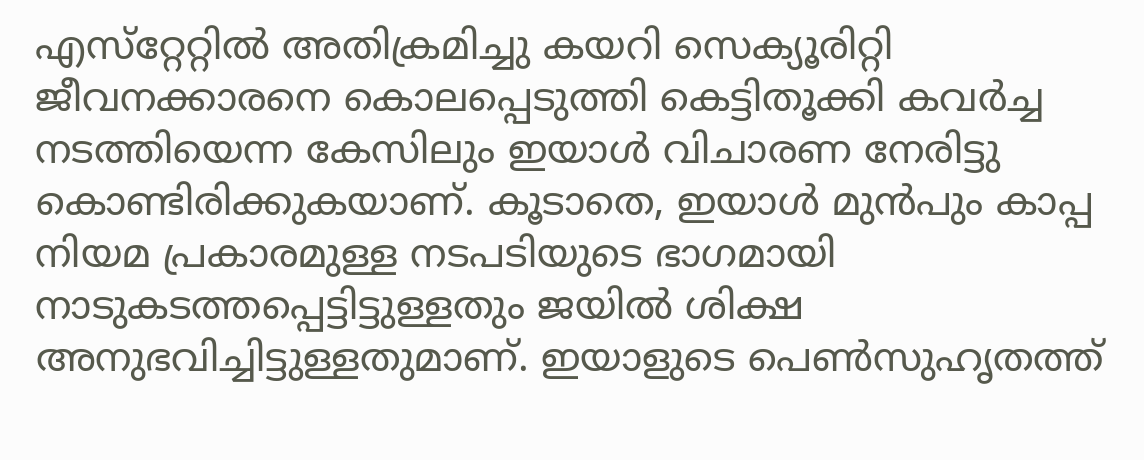എസ്‌റ്റേറ്റിൽ അതിക്രമിച്ചു കയറി സെക്യൂരിറ്റി ജീവനക്കാരനെ കൊലപ്പെടുത്തി കെട്ടിതൂക്കി കവർച്ച നടത്തിയെന്ന കേസിലും ഇയാൾ വിചാരണ നേരിട്ടു കൊണ്ടിരിക്കുകയാണ്. കൂടാതെ, ഇയാൾ മുൻപും കാപ്പ നിയമ പ്രകാരമുള്ള നടപടിയുടെ ഭാഗമായി നാടുകടത്തപ്പെട്ടിട്ടുള്ളതും ജയിൽ ശിക്ഷ അനുഭവിച്ചിട്ടുള്ളതുമാണ്. ഇയാളുടെ പെൺസുഹൃതത്ത്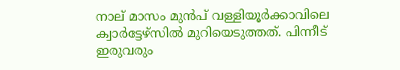നാല് മാസം മുൻപ് വള്ളിയൂർക്കാവിലെ ക്വാർട്ടേഴ്‌സിൽ മുറിയെടുത്തത്. പിന്നീട് ഇരുവരും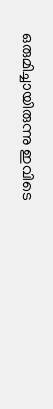ഒരുമിച്ചായിരുന്നു ഇവിടെ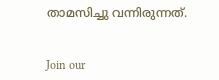താമസിച്ചു വന്നിരുന്നത്.


Join our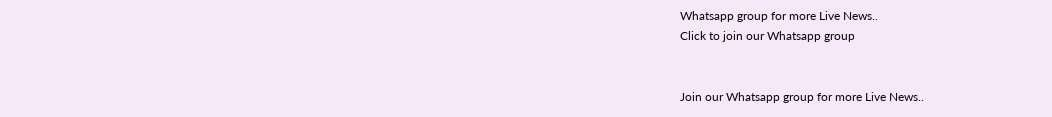Whatsapp group for more Live News..
Click to join our Whatsapp group


Join our Whatsapp group for more Live News..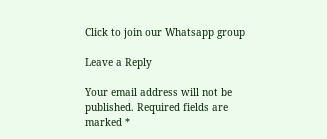Click to join our Whatsapp group

Leave a Reply

Your email address will not be published. Required fields are marked *